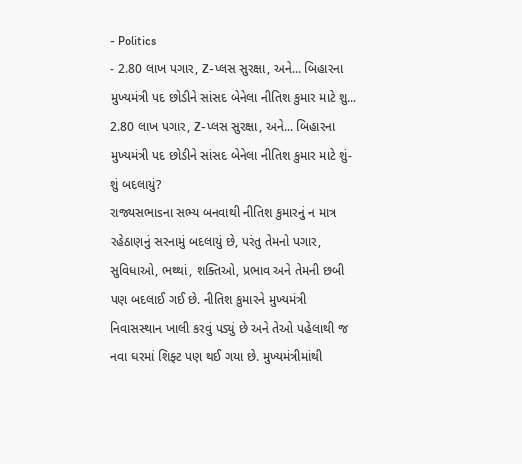- Politics
- 2.80 લાખ પગાર, Z-પ્લસ સુરક્ષા, અને... બિહારના મુખ્યમંત્રી પદ છોડીને સાંસદ બેનેલા નીતિશ કુમાર માટે શુ...
2.80 લાખ પગાર, Z-પ્લસ સુરક્ષા, અને... બિહારના મુખ્યમંત્રી પદ છોડીને સાંસદ બેનેલા નીતિશ કુમાર માટે શું-શું બદલાયું?
રાજ્યસભાsના સભ્ય બનવાથી નીતિશ કુમારનું ન માત્ર રહેઠાણનું સરનામું બદલાયું છે, પરંતુ તેમનો પગાર, સુવિધાઓ, ભથ્થાં, શક્તિઓ, પ્રભાવ અને તેમની છબી પણ બદલાઈ ગઈ છે. નીતિશ કુમારને મુખ્યમંત્રી નિવાસસ્થાન ખાલી કરવું પડ્યું છે અને તેઓ પહેલાથી જ નવા ઘરમાં શિફ્ટ પણ થઈ ગયા છે. મુખ્યમંત્રીમાંથી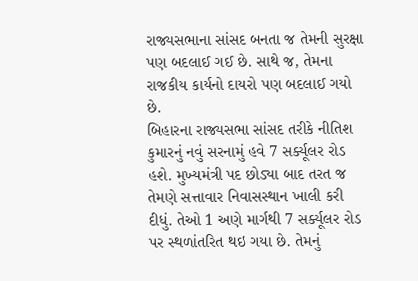રાજ્યસભાના સાંસદ બનતા જ તેમની સુરક્ષા પણ બદલાઈ ગઈ છે. સાથે જ, તેમના રાજકીય કાર્યનો દાયરો પણ બદલાઈ ગયો છે.
બિહારના રાજ્યસભા સાંસદ તરીકે નીતિશ કુમારનું નવું સરનામું હવે 7 સર્ક્યૂલર રોડ હશે. મુખ્યમંત્રી પદ છોડ્યા બાદ તરત જ તેમણે સત્તાવાર નિવાસસ્થાન ખાલી કરી દીધું. તેઓ 1 અણે માર્ગથી 7 સર્ક્યૂલર રોડ પર સ્થળાંતરિત થઇ ગયા છે. તેમનું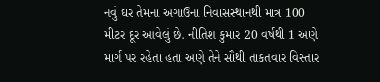નવું ઘર તેમના અગાઉના નિવાસસ્થાનથી માત્ર 100 મીટર દૂર આવેલું છે. નીતિશ કુમાર 20 વર્ષથી 1 અણે માર્ગ પર રહેતા હતા અણે તેને સૌથી તાકતવાર વિસ્તાર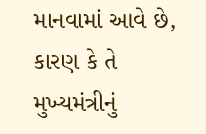માનવામાં આવે છે, કારણ કે તે મુખ્યમંત્રીનું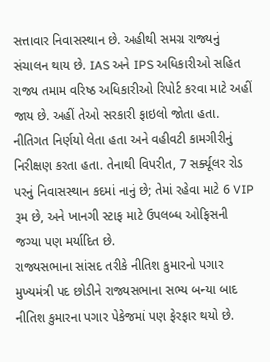સત્તાવાર નિવાસસ્થાન છે. અહીથી સમગ્ર રાજ્યનું સંચાલન થાય છે. IAS અને IPS અધિકારીઓ સહિત રાજ્ય તમામ વરિષ્ઠ અધિકારીઓ રિપોર્ટ કરવા માટે અહીં જાય છે. અહીં તેઓ સરકારી ફાઇલો જોતા હતા. નીતિગત નિર્ણયો લેતા હતા અને વહીવટી કામગીરીનું નિરીક્ષણ કરતા હતા. તેનાથી વિપરીત, 7 સર્ક્યૂલર રોડ પરનું નિવાસસ્થાન કદમાં નાનું છે; તેમાં રહેવા માટે 6 VIP રૂમ છે, અને ખાનગી સ્ટાફ માટે ઉપલબ્ધ ઓફિસની જગ્યા પણ મર્યાદિત છે.
રાજ્યસભાના સાંસદ તરીકે નીતિશ કુમારનો પગાર
મુખ્યમંત્રી પદ છોડીને રાજ્યસભાના સભ્ય બન્યા બાદ નીતિશ કુમારના પગાર પેકેજમાં પણ ફેરફાર થયો છે.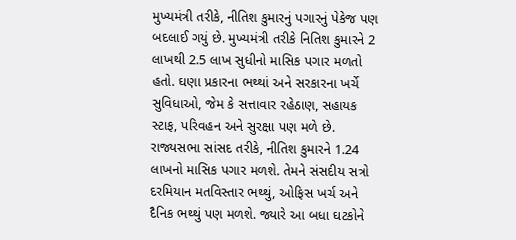મુખ્યમંત્રી તરીકે, નીતિશ કુમારનું પગારનું પેકેજ પણ બદલાઈ ગયું છે. મુખ્યમંત્રી તરીકે નિતિશ કુમારને 2 લાખથી 2.5 લાખ સુધીનો માસિક પગાર મળતો હતો. ઘણા પ્રકારના ભથ્થાં અને સરકારના ખર્ચે સુવિધાઓ, જેમ કે સત્તાવાર રહેઠાણ, સહાયક સ્ટાફ, પરિવહન અને સુરક્ષા પણ મળે છે. રાજ્યસભા સાંસદ તરીકે, નીતિશ કુમારને 1.24 લાખનો માસિક પગાર મળશે. તેમને સંસદીય સત્રો દરમિયાન મતવિસ્તાર ભથ્થું, ઓફિસ ખર્ચ અને દૈનિક ભથ્થું પણ મળશે. જ્યારે આ બધા ઘટકોને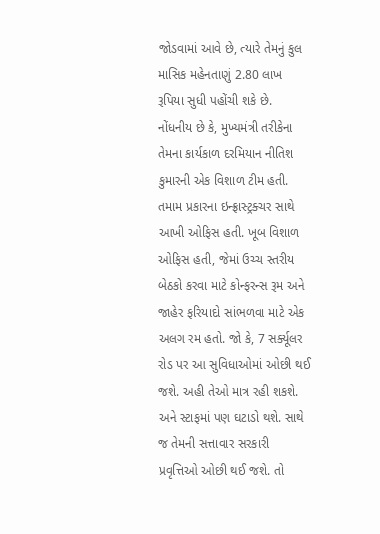જોડવામાં આવે છે, ત્યારે તેમનું કુલ માસિક મહેનતાણું 2.80 લાખ રૂપિયા સુધી પહોંચી શકે છે.
નોંધનીય છે કે, મુખ્યમંત્રી તરીકેના તેમના કાર્યકાળ દરમિયાન નીતિશ કુમારની એક વિશાળ ટીમ હતી. તમામ પ્રકારના ઇન્ફ્રાસ્ટ્રક્ચર સાથે આખી ઓફિસ હતી. ખૂબ વિશાળ ઓફિસ હતી, જેમાં ઉચ્ચ સ્તરીય બેઠકો કરવા માટે કોન્ફરન્સ રૂમ અને જાહેર ફરિયાદો સાંભળવા માટે એક અલગ રમ હતો. જો કે, 7 સર્ક્યૂલર રોડ પર આ સુવિધાઓમાં ઓછી થઈ જશે. અહી તેઓ માત્ર રહી શકશે. અને સ્ટાફમાં પણ ઘટાડો થશે. સાથે જ તેમની સત્તાવાર સરકારી પ્રવૃત્તિઓ ઓછી થઈ જશે. તો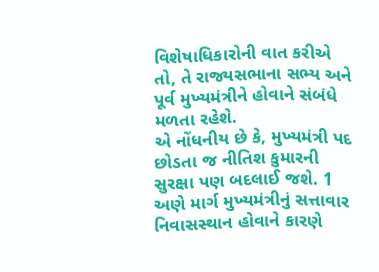વિશેષાધિકારોની વાત કરીએ તો, તે રાજ્યસભાના સભ્ય અને પૂર્વ મુખ્યમંત્રીને હોવાને સંબંધે મળતા રહેશે.
એ નોંધનીય છે કે, મુખ્યમંત્રી પદ છોડતા જ નીતિશ કુમારની સુરક્ષા પણ બદલાઈ જશે. 1 અણે માર્ગ મુખ્યમંત્રીનું સત્તાવાર નિવાસસ્થાન હોવાને કારણે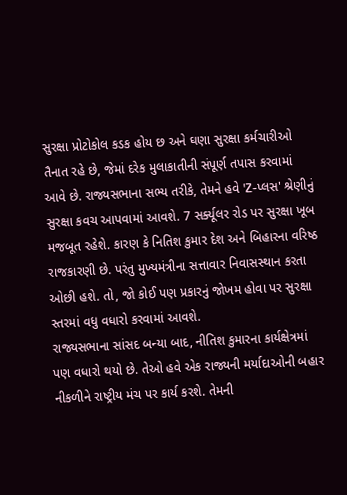સુરક્ષા પ્રોટોકોલ કડક હોય છ અને ઘણા સુરક્ષા કર્મચારીઓ તૈનાત રહે છે, જેમાં દરેક મુલાકાતીની સંપૂર્ણ તપાસ કરવામાં આવે છે. રાજ્યસભાના સભ્ય તરીકે, તેમને હવે 'Z-પ્લસ' શ્રેણીનું સુરક્ષા કવચ આપવામાં આવશે. 7 સર્ક્યૂલર રોડ પર સુરક્ષા ખૂબ મજબૂત રહેશે. કારણ કે નિતિશ કુમાર દેશ અને બિહારના વરિષ્ઠ રાજકારણી છે. પરંતુ મુખ્યમંત્રીના સત્તાવાર નિવાસસ્થાન કરતા ઓછી હશે. તો, જો કોઈ પણ પ્રકારનું જોખમ હોવા પર સુરક્ષા સ્તરમાં વધુ વધારો કરવામાં આવશે.
રાજ્યસભાના સાંસદ બન્યા બાદ, નીતિશ કુમારના કાર્યક્ષેત્રમાં પણ વધારો થયો છે. તેઓ હવે એક રાજ્યની મર્યાદાઓની બહાર નીકળીને રાષ્ટ્રીય મંચ પર કાર્ય કરશે. તેમની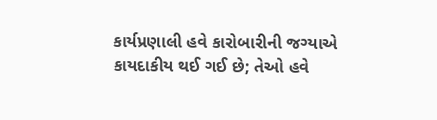કાર્યપ્રણાલી હવે કારોબારીની જગ્યાએ કાયદાકીય થઈ ગઈ છે; તેઓ હવે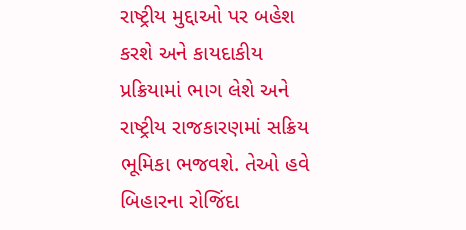રાષ્ટ્રીય મુદ્દાઓ પર બહેશ કરશે અને કાયદાકીય પ્રક્રિયામાં ભાગ લેશે અને રાષ્ટ્રીય રાજકારણમાં સક્રિય ભૂમિકા ભજવશે. તેઓ હવે બિહારના રોજિંદા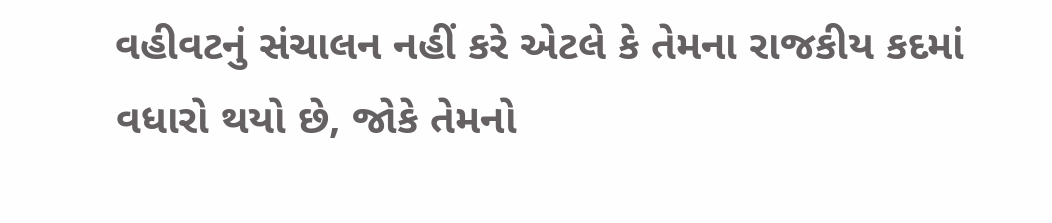વહીવટનું સંચાલન નહીં કરે એટલે કે તેમના રાજકીય કદમાં વધારો થયો છે, જોકે તેમનો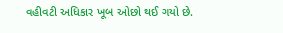વહીવટી અધિકાર ખૂબ ઓછો થઈ ગયો છે.